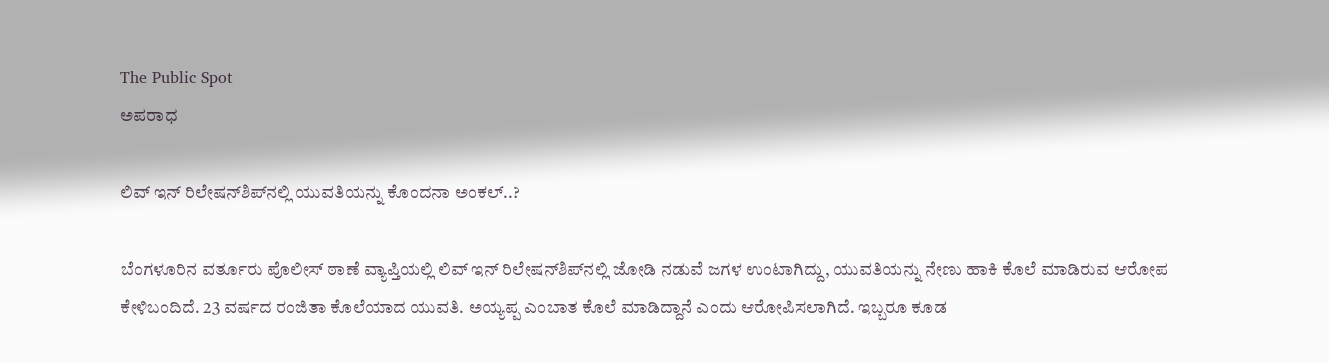The Public Spot
ಅಪರಾಧ

ಲಿವ್‌ ಇನ್‌ ರಿಲೇಷನ್‌ಶಿಪ್‌‌‌ನಲ್ಲಿ ಯುವತಿಯನ್ನು ಕೊಂದನಾ ಅಂಕಲ್‌..?

ಬೆಂಗಳೂರಿನ ವರ್ತೂರು ಪೊಲೀಸ್ ಠಾಣೆ ವ್ಯಾಪ್ತಿಯಲ್ಲಿ ಲಿವ್ ಇನ್‌ ರಿಲೇಷನ್‌ಶಿಪ್‌ನಲ್ಲಿ ಜೋಡಿ ನಡುವೆ ಜಗಳ ಉಂಟಾಗಿದ್ದು, ಯುವತಿಯನ್ನು ನೇಣು ಹಾಕಿ ಕೊಲೆ ಮಾಡಿರುವ ಆರೋಪ ಕೇಳಿಬಂದಿದೆ. 23 ವರ್ಷದ ರಂಜಿತಾ ಕೊಲೆಯಾದ ಯುವತಿ. ಅಯ್ಯಪ್ಪ ಎಂಬಾತ ಕೊಲೆ ಮಾಡಿದ್ದಾನೆ ಎಂದು ಆರೋಪಿಸಲಾಗಿದೆ. ಇಬ್ಬರೂ ಕೂಡ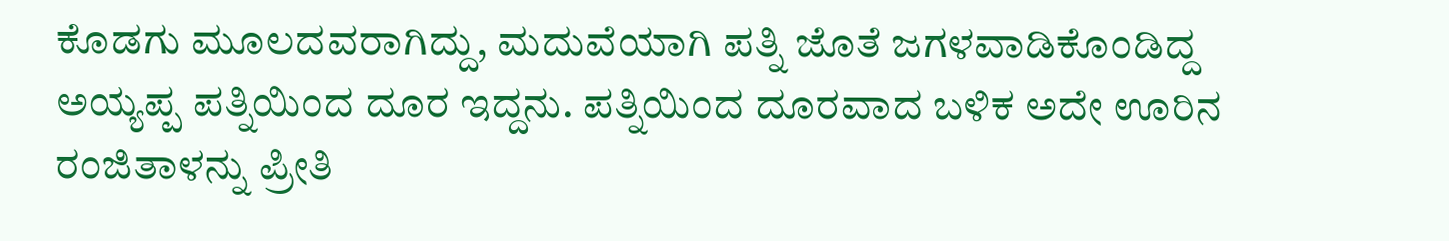ಕೊಡಗು ಮೂಲದವರಾಗಿದ್ದು, ಮದುವೆಯಾಗಿ ಪತ್ನಿ ಜೊತೆ ಜಗಳವಾಡಿಕೊಂಡಿದ್ದ ಅಯ್ಯಪ್ಪ ಪತ್ನಿಯಿಂದ ದೂರ ಇದ್ದನು. ಪತ್ನಿಯಿಂದ ದೂರವಾದ ಬಳಿಕ ಅದೇ ಊರಿನ ರಂಜಿತಾಳನ್ನು ಪ್ರೀತಿ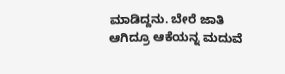ಮಾಡಿದ್ದನು. ಬೇರೆ ಜಾತಿ ಆಗಿದ್ರೂ ಆಕೆಯನ್ನ ಮದುವೆ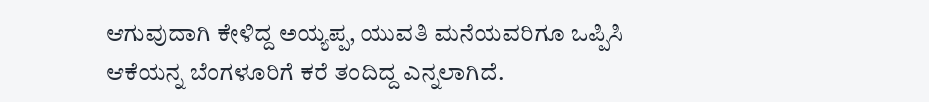ಆಗುವುದಾಗಿ ಕೇಳಿದ್ದ ಅಯ್ಯಪ್ಪ, ಯುವತಿ ಮನೆಯವರಿಗೂ ಒಪ್ಪಿಸಿ ಆಕೆಯನ್ನ ಬೆಂಗಳೂರಿಗೆ ಕರೆ ತಂದಿದ್ದ ಎನ್ನಲಾಗಿದೆ.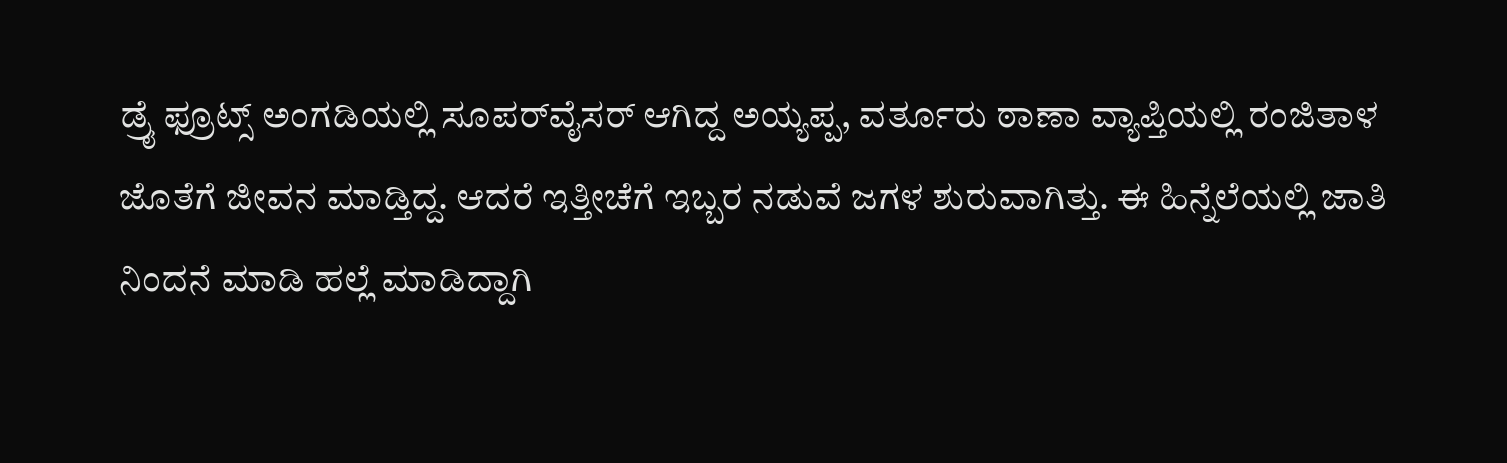ಡ್ರೈ ಫ್ರೂಟ್ಸ್ ಅಂಗಡಿಯಲ್ಲಿ ಸೂಪರ್‌ವೈಸರ್‌ ಆಗಿದ್ದ ಅಯ್ಯಪ್ಪ, ವರ್ತೂರು ಠಾಣಾ ವ್ಯಾಪ್ತಿಯಲ್ಲಿ ರಂಜಿತಾಳ ಜೊತೆಗೆ ಜೀವನ ಮಾಡ್ತಿದ್ದ. ಆದರೆ ಇತ್ತೀಚೆಗೆ ಇಬ್ಬರ ನಡುವೆ ಜಗಳ ಶುರುವಾಗಿತ್ತು. ಈ ಹಿನ್ನೆಲೆಯಲ್ಲಿ ಜಾತಿ ನಿಂದನೆ ಮಾಡಿ ಹಲ್ಲೆ ಮಾಡಿದ್ದಾಗಿ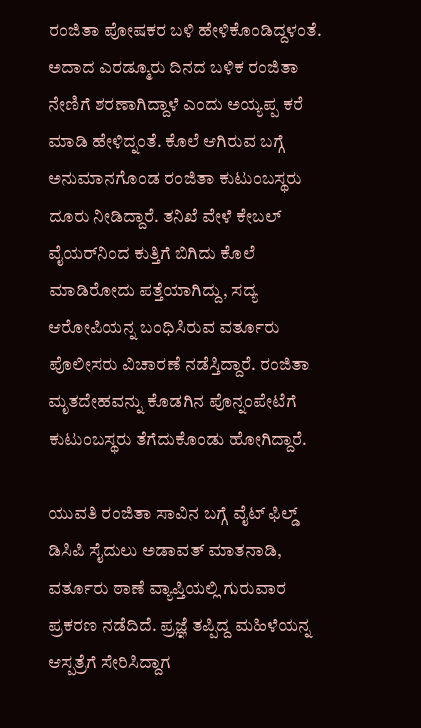ರಂಜಿತಾ ಪೋಷಕರ ಬಳಿ ಹೇಳಿಕೊಂಡಿದ್ದಳಂತೆ. ಅದಾದ ಎರಡ್ಮೂರು ದಿನದ ಬಳಿಕ ರಂಜಿತಾ ನೇಣಿಗೆ ಶರಣಾಗಿದ್ದಾಳೆ ಎಂದು ಅಯ್ಯಪ್ಪ ಕರೆ ಮಾಡಿ ಹೇಳಿದ್ನಂತೆ. ಕೊಲೆ ಆಗಿರುವ ಬಗ್ಗೆ ಅನುಮಾನಗೊಂಡ ರಂಜಿತಾ ಕುಟುಂಬಸ್ಥರು ದೂರು ನೀಡಿದ್ದಾರೆ. ತನಿಖೆ ವೇಳೆ ಕೇಬಲ್ ವೈಯರ್‌ನಿಂದ ಕುತ್ತಿಗೆ ಬಿಗಿದು ಕೊಲೆ ಮಾಡಿರೋದು ಪತ್ತೆಯಾಗಿದ್ದು, ಸದ್ಯ ಆರೋಪಿಯನ್ನ ಬಂಧಿಸಿರುವ ವರ್ತೂರು ಪೊಲೀಸರು ವಿಚಾರಣೆ ನಡೆಸ್ತಿದ್ದಾರೆ. ರಂಜಿತಾ ಮೃತದೇಹವನ್ನು ಕೊಡಗಿನ ಪೊನ್ನಂಪೇಟೆಗೆ ಕುಟುಂಬಸ್ಥರು ತೆಗೆದುಕೊಂಡು ಹೋಗಿದ್ದಾರೆ.

ಯುವತಿ ರಂಜಿತಾ ಸಾವಿನ ಬಗ್ಗೆ ವೈಟ್ ಫಿಲ್ಡ್ ಡಿಸಿಪಿ ಸೈದುಲು ಅಡಾವತ್ ಮಾತನಾಡಿ, ವರ್ತೂರು ಠಾಣೆ ವ್ಯಾಪ್ತಿಯಲ್ಲಿ ಗುರುವಾರ ಪ್ರಕರಣ ನಡೆದಿದೆ. ಪ್ರಜ್ಞೆ ತಪ್ಪಿದ್ದ ಮಹಿಳೆಯನ್ನ ಆಸ್ಪತ್ರೆಗೆ ಸೇರಿಸಿದ್ದಾಗ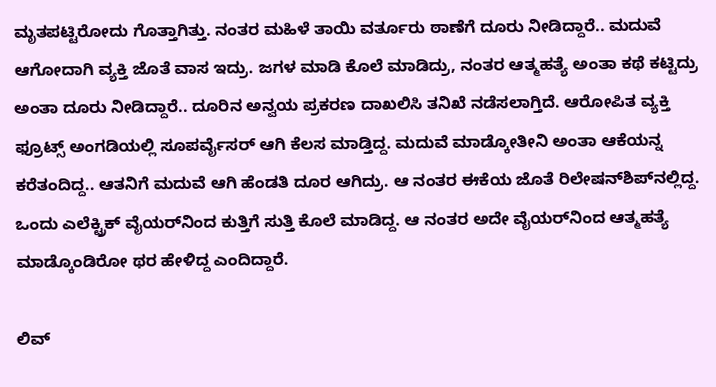ಮೃತಪಟ್ಟಿರೋದು ಗೊತ್ತಾಗಿತ್ತು. ನಂತರ ಮಹಿಳೆ ತಾಯಿ ವರ್ತೂರು ಠಾಣೆಗೆ ದೂರು ನೀಡಿದ್ದಾರೆ.. ಮದುವೆ ಆಗೋದಾಗಿ ವ್ಯಕ್ತಿ ಜೊತೆ ವಾಸ ಇದ್ರು. ಜಗಳ ಮಾಡಿ ಕೊಲೆ ಮಾಡಿದ್ರು, ನಂತರ ಆತ್ಮಹತ್ಯೆ ಅಂತಾ ಕಥೆ ಕಟ್ಟಿದ್ರು ಅಂತಾ ದೂರು ನೀಡಿದ್ದಾರೆ.. ದೂರಿನ ಅನ್ವಯ ಪ್ರಕರಣ ದಾಖಲಿಸಿ ತನಿಖೆ ನಡೆಸಲಾಗ್ತಿದೆ. ಆರೋಪಿತ ವ್ಯಕ್ತಿ ಫ್ರೂಟ್ಸ್ ಅಂಗಡಿಯಲ್ಲಿ ಸೂಪರ್ವೈಸರ್ ಆಗಿ ಕೆಲಸ ಮಾಡ್ತಿದ್ದ. ಮದುವೆ ಮಾಡ್ಕೋತೀನಿ ಅಂತಾ ಆಕೆಯನ್ನ ಕರೆತಂದಿದ್ದ.. ಆತನಿಗೆ ಮದುವೆ ಆಗಿ ಹೆಂಡತಿ ದೂರ ಆಗಿದ್ರು. ಆ ನಂತರ ಈಕೆಯ ಜೊತೆ ರಿಲೇಷನ್‌ಶಿಪ್‌ನಲ್ಲಿದ್ದ. ಒಂದು ಎಲೆಕ್ಟ್ರಿಕ್ ವೈಯರ್‌ನಿಂದ ಕುತ್ತಿಗೆ ಸುತ್ತಿ ಕೊಲೆ ಮಾಡಿದ್ದ. ಆ ನಂತರ ಅದೇ ವೈಯರ್‌ನಿಂದ ಆತ್ಮಹತ್ಯೆ ಮಾಡ್ಕೊಂಡಿರೋ ಥರ ಹೇಳಿದ್ದ ಎಂದಿದ್ದಾರೆ.

ಲಿವ್‌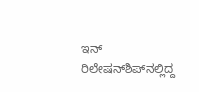ಇನ್‌ ರಿಲೇಷನ್‌ಶಿಪ್‌ನಲ್ಲಿದ್ದ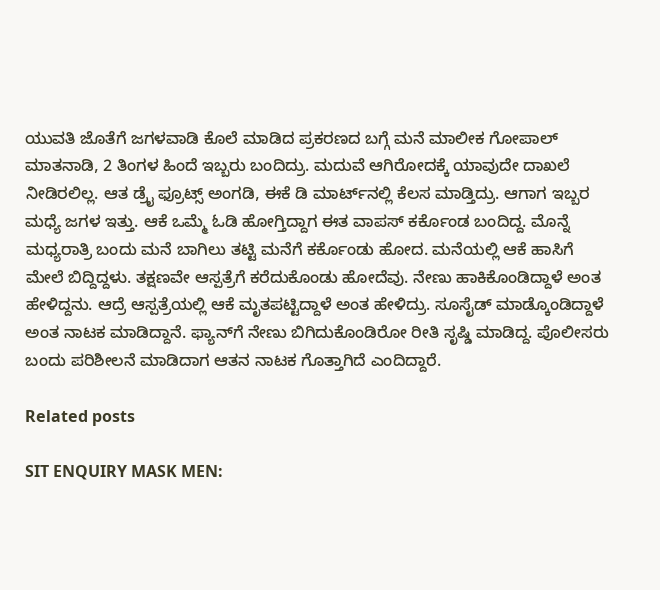ಯುವತಿ ಜೊತೆಗೆ ಜಗಳವಾಡಿ ಕೊಲೆ ಮಾಡಿದ ಪ್ರಕರಣದ ಬಗ್ಗೆ ಮನೆ ಮಾಲೀಕ ಗೋಪಾಲ್ ಮಾತನಾಡಿ, 2 ತಿಂಗಳ ಹಿಂದೆ ಇಬ್ಬರು ಬಂದಿದ್ರು. ಮದುವೆ ಆಗಿರೋದಕ್ಕೆ ಯಾವುದೇ ದಾಖಲೆ ನೀಡಿರಲಿಲ್ಲ. ಆತ ಡ್ರೈ ಫ್ರೂಟ್ಸ್ ಅಂಗಡಿ, ಈಕೆ ಡಿ ಮಾರ್ಟ್‌ನಲ್ಲಿ ಕೆಲಸ ಮಾಡ್ತಿದ್ರು. ಆಗಾಗ ಇಬ್ಬರ ಮಧ್ಯೆ ಜಗಳ ಇತ್ತು‌. ಆಕೆ ಒಮ್ಮೆ ಓಡಿ ಹೋಗ್ತಿದ್ದಾಗ ಈತ ವಾಪಸ್‌ ಕರ್ಕೊಂಡ ಬಂದಿದ್ದ. ಮೊನ್ನೆ ಮಧ್ಯರಾತ್ರಿ ಬಂದು ಮನೆ ಬಾಗಿಲು ತಟ್ಟಿ ಮನೆಗೆ ಕರ್ಕೊಂಡು ಹೋದ. ಮನೆಯಲ್ಲಿ ಆಕೆ ಹಾಸಿಗೆ ಮೇಲೆ ಬಿದ್ದಿದ್ದಳು. ತಕ್ಷಣವೇ ಆಸ್ಪತ್ರೆಗೆ ಕರೆದುಕೊಂಡು ಹೋದೆವು. ನೇಣು ಹಾಕಿಕೊಂಡಿದ್ದಾಳೆ ಅಂತ ಹೇಳಿದ್ದನು. ಆದ್ರೆ ಆಸ್ಪತ್ರೆಯಲ್ಲಿ ಆಕೆ ಮೃತಪಟ್ಟಿದ್ದಾಳೆ ಅಂತ ಹೇಳಿದ್ರು. ಸೂಸೈಡ್ ಮಾಡ್ಕೊಂಡಿದ್ದಾಳೆ ಅಂತ ನಾಟಕ ಮಾಡಿದ್ದಾನೆ. ಫ್ಯಾನ್‌ಗೆ ನೇಣು ಬಿಗಿದುಕೊಂಡಿರೋ ರೀತಿ ಸೃಷ್ಡಿ ಮಾಡಿದ್ದ. ಪೊಲೀಸರು ಬಂದು ಪರಿಶೀಲನೆ ಮಾಡಿದಾಗ ಆತನ ನಾಟಕ ಗೊತ್ತಾಗಿದೆ ಎಂದಿದ್ದಾರೆ.

Related posts

SIT ENQUIRY MASK MEN: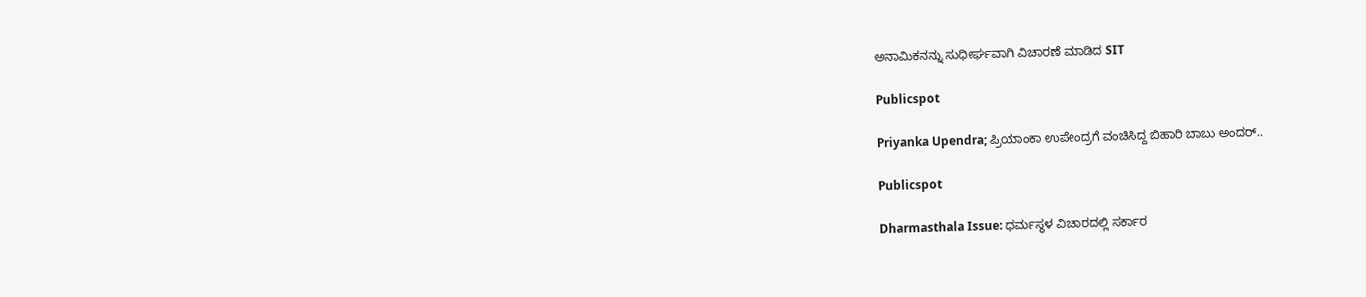ಅನಾಮಿಕನನ್ನು ಸುಧೀರ್ಘವಾಗಿ ವಿಚಾರಣೆ ಮಾಡಿದ SIT

Publicspot

Priyanka Upendra; ಪ್ರಿಯಾಂಕಾ ಉಪೇಂದ್ರಗೆ ವಂಚಿಸಿದ್ದ ಬಿಹಾರಿ ಬಾಬು ಅಂದರ್..

Publicspot

Dharmasthala Issue: ಧರ್ಮಸ್ಥಳ ವಿಚಾರದಲ್ಲಿ ಸರ್ಕಾರ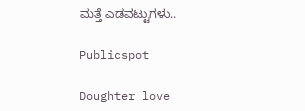ಮತ್ತೆ ಎಡವಟ್ಟುಗಳು..

Publicspot

Doughter love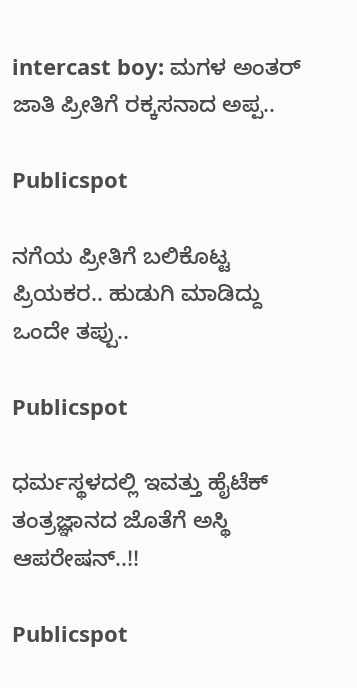intercast boy: ಮಗಳ ಅಂತರ್ ಜಾತಿ ಪ್ರೀತಿಗೆ ರಕ್ಕಸನಾದ ಅಪ್ಪ..

Publicspot

ನಗೆಯ ಪ್ರೀತಿಗೆ ಬಲಿಕೊಟ್ಟ ಪ್ರಿಯಕರ.. ಹುಡುಗಿ ಮಾಡಿದ್ದು ಒಂದೇ ತಪ್ಪು..

Publicspot

ಧರ್ಮಸ್ಥಳದಲ್ಲಿ ಇವತ್ತು ಹೈಟೆಕ್ ತಂತ್ರಜ್ಞಾನದ ಜೊತೆಗೆ ಅಸ್ಥಿ ಆಪರೇಷನ್..!!

Publicspot